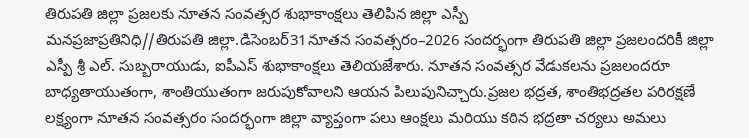తిరుపతి జిల్లా ప్రజలకు నూతన సంవత్సర శుభాకాంక్షలు తెలిపిన జిల్లా ఎస్పీ
మనప్రజాప్రతినిధి//తిరుపతి జిల్లా.డిసెంబర్31నూతన సంవత్సరం–2026 సందర్భంగా తిరుపతి జిల్లా ప్రజలందరికీ జిల్లా ఎస్పీ శ్రీ ఎల్. సుబ్బరాయుడు, ఐపీఎస్ శుభాకాంక్షలు తెలియజేశారు. నూతన సంవత్సర వేడుకలను ప్రజలందరూ బాధ్యతాయుతంగా, శాంతియుతంగా జరుపుకోవాలని ఆయన పిలుపునిచ్చారు.ప్రజల భద్రత, శాంతిభద్రతల పరిరక్షణే లక్ష్యంగా నూతన సంవత్సరం సందర్భంగా జిల్లా వ్యాప్తంగా పలు ఆంక్షలు మరియు కఠిన భద్రతా చర్యలు అమలు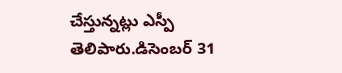చేస్తున్నట్లు ఎస్పీ తెలిపారు.డిసెంబర్ 31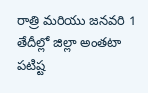రాత్రి మరియు జనవరి 1 తేదీల్లో జిల్లా అంతటా పటిష్ట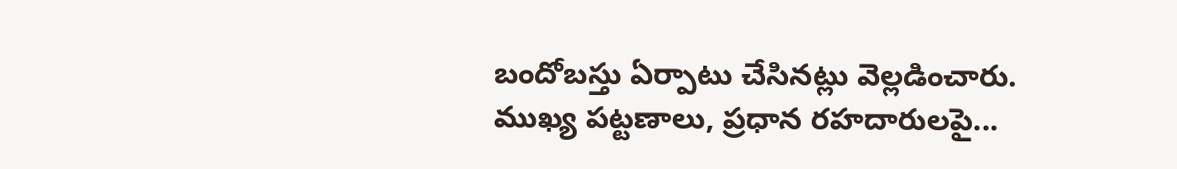బందోబస్తు ఏర్పాటు చేసినట్లు వెల్లడించారు. ముఖ్య పట్టణాలు, ప్రధాన రహదారులపై...